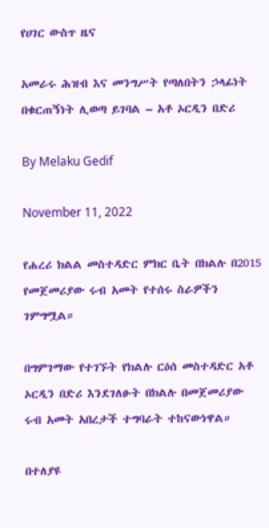የሀገር ውስጥ ዜና

አመራሩ ሕዝብ እና መንግሥት የጣለበትን ኃላፊነት በቁርጠኝነት ሊወጣ ይገባል – አቶ ኦርዲን በድሪ

By Melaku Gedif

November 11, 2022

የሐረሪ ክልል መስተዳድር ምክር ቤት በክልሉ በ2015 የመጀመሪያው ሩብ አመት የተሰሩ ስራዎችን ገምግሟል።

በግምገማው የተገኙት የክልሉ ርዕሰ መስተዳድር አቶ ኦርዲን በድሪ እንደገለፁት በክልሉ በመጀመሪያው ሩብ አመት አበረታች ተግባራት ተከናውነዋል።

በተለያዩ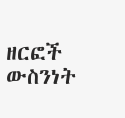ዘርፎች ውስንነት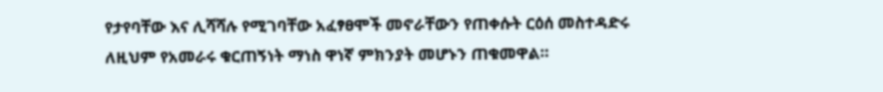የታየባቸው እና ሊሻሻሉ የሚገባቸው አፈፃፀሞች መኖራቸውን የጠቀሱት ርዕሰ መስተዳድሩ ለዚህም የአመራሩ ቁርጠኝነት ማነስ ዋነኛ ምክንያት መሆኑን ጠቁመዋል።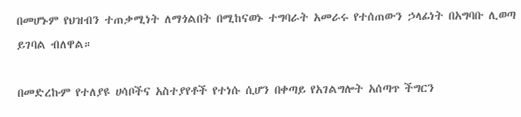በመሆኑም የህዝብን ተጠቃሚነት ለማጎልበት በሚከናወኑ ተግባራት አመራሩ የተሰጠውን ኃላፊነት በአግባቡ ሊወጣ ይገባል ብለዋል።

በመድረኩም የተለያዩ ሀሳቦችና አስተያየቶች የተነሱ ሲሆን በቀጣይ የአገልግሎት አሰጣጥ ችግርን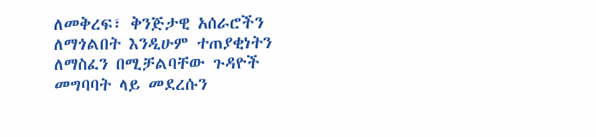ለመቅረፍ፣ ቅንጅታዊ አሰራሮችን ለማጎልበት እንዲሁም ተጠያቂነትን ለማስፈን በሚቻልባቸው ጉዳዮች  መግባባት ላይ መደረሱን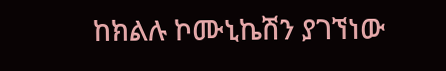ከክልሉ ኮሙኒኬሽን ያገኘነው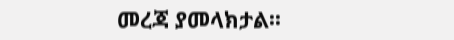መረጃ ያመላክታል፡፡